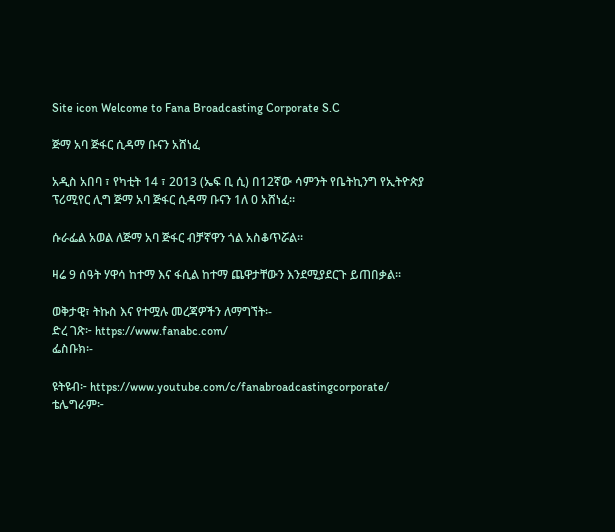Site icon Welcome to Fana Broadcasting Corporate S.C

ጅማ አባ ጅፋር ሲዳማ ቡናን አሸነፈ

አዲስ አበባ ፣ የካቲት 14 ፣ 2013 (ኤፍ ቢ ሲ) በ12ኛው ሳምንት የቤትኪንግ የኢትዮጵያ ፕሪሚየር ሊግ ጅማ አባ ጅፋር ሲዳማ ቡናን 1ለ 0 አሸነፈ፡፡

ሱራፌል አወል ለጅማ አባ ጅፋር ብቻኛዋን ጎል አስቆጥሯል፡፡

ዛሬ 9 ሰዓት ሃዋሳ ከተማ እና ፋሲል ከተማ ጨዋታቸውን እንደሚያደርጉ ይጠበቃል፡፡

ወቅታዊ፣ ትኩስ እና የተሟሉ መረጃዎችን ለማግኘት፡-
ድረ ገጽ፦ https://www.fanabc.com/
ፌስቡክ፡-

ዩትዩብ፦ https://www.youtube.com/c/fanabroadcastingcorporate/
ቴሌግራም፦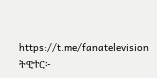https://t.me/fanatelevision
ትዊተር፦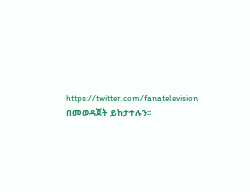https://twitter.com/fanatelevision በመወዳጀት ይከታተሉን፡፡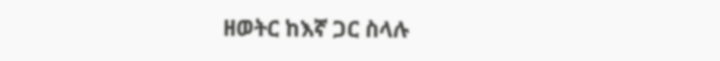ዘወትር ከእኛ ጋር ስላሉ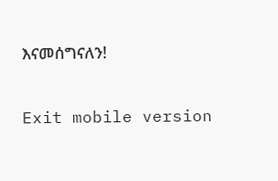እናመሰግናለን!

Exit mobile version